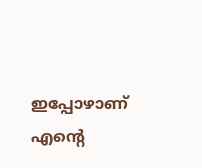ഇപ്പോഴാണ് എന്റെ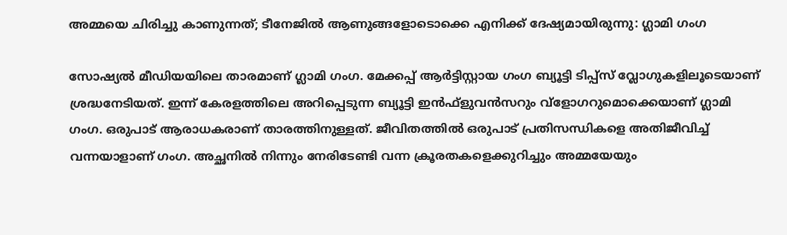അമ്മയെ ചിരിച്ചു കാണുന്നത്; ടീനേജിൽ ആണുങ്ങളോടൊക്കെ എനിക്ക് ദേഷ്യമായിരുന്നു: ഗ്ലാമി ഗംഗ

സോഷ്യൽ മീഡിയയിലെ താരമാണ് ഗ്ലാമി ഗംഗ. മേക്കപ്പ് ആർട്ടിസ്റ്റായ ഗംഗ ബ്യൂട്ടി ടിപ്പ്‌സ് വ്ലോഗുകളിലൂടെയാണ് ശ്രദ്ധനേടിയത്. ഇന്ന് കേരളത്തിലെ അറിപ്പെടുന്ന ബ്യൂട്ടി ഇന്‍ഫ്‌ളുവന്‍സറും വ്‌ളോഗറുമൊക്കെയാണ് ഗ്ലാമി ഗംഗ. ഒരുപാട് ആരാധകരാണ് താരത്തിനുള്ളത്. ജീവിതത്തിൽ ഒരുപാട് പ്രതിസന്ധികളെ അതിജീവിച്ച് വന്നയാളാണ് ഗംഗ. അച്ഛനില്‍ നിന്നും നേരിടേണ്ടി വന്ന ക്രൂരതകളെക്കുറിച്ചും അമ്മയേയും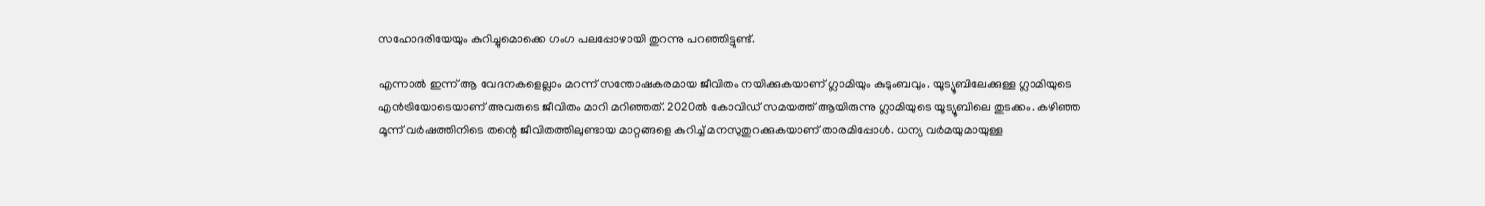സഹോദരിയേയും കുറിച്ചുമൊക്കെ ഗംഗ പലപ്പോഴായി തുറന്നു പറഞ്ഞിട്ടുണ്ട്.

എന്നാൽ ഇന്ന് ആ വേദനകളെല്ലാം മറന്ന് സന്തോഷകരമായ ജീവിതം നയിക്കുകയാണ് ഗ്ലാമിയും കുടുംബവും. യൂട്യൂബിലേക്കുള്ള ഗ്ലാമിയുടെ എൻട്രിയോടെയാണ് അവരുടെ ജീവിതം മാറി മറിഞ്ഞത്. 2020ൽ കോവിഡ് സമയത്ത് ആയിരുന്നു ഗ്ലാമിയുടെ യൂട്യൂബിലെ തുടക്കം. കഴിഞ്ഞ മൂന്ന് വർഷത്തിനിടെ തന്റെ ജീവിതത്തിലുണ്ടായ മാറ്റങ്ങളെ കുറിച്ച് മനസുതുറക്കുകയാണ് താരമിപ്പോൾ. ധന്യ വർമയുമായുള്ള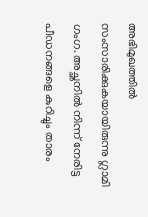അഭിമുഖത്തിൽ സംസാരിക്കുകയായിരുന്നു ഗ്ലാമി ഗംഗ. അച്ഛനിൽ നിന്ന് നേരിട്ട പീഡനങ്ങളെ കുറിച്ചും താരം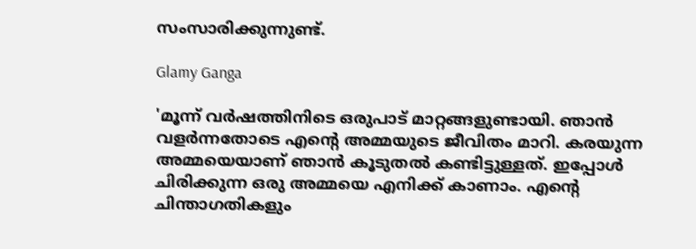സംസാരിക്കുന്നുണ്ട്.

Glamy Ganga

'മൂന്ന് വർഷത്തിനിടെ ഒരുപാട് മാറ്റങ്ങളുണ്ടായി. ഞാൻ വളർന്നതോടെ എന്റെ അമ്മയുടെ ജീവിതം മാറി. കരയുന്ന അമ്മയെയാണ് ഞാൻ കൂടുതൽ കണ്ടിട്ടുള്ളത്. ഇപ്പോൾ ചിരിക്കുന്ന ഒരു അമ്മയെ എനിക്ക് കാണാം. എന്റെ ചിന്താഗതികളും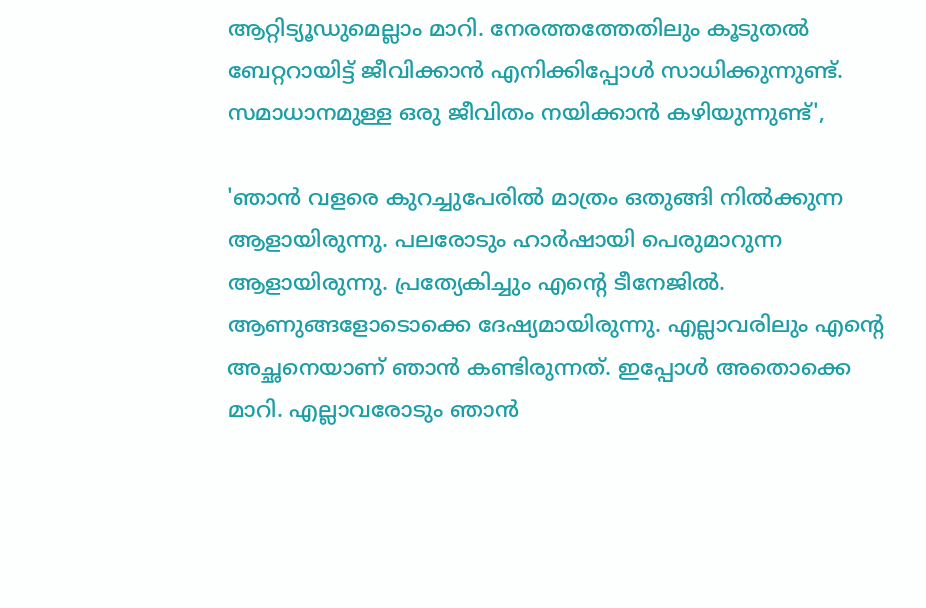ആറ്റിട്യൂഡുമെല്ലാം മാറി. നേരത്തത്തേതിലും കൂടുതൽ ബേറ്ററായിട്ട് ജീവിക്കാൻ എനിക്കിപ്പോൾ സാധിക്കുന്നുണ്ട്. സമാധാനമുള്ള ഒരു ജീവിതം നയിക്കാൻ കഴിയുന്നുണ്ട്',

'ഞാൻ വളരെ കുറച്ചുപേരിൽ മാത്രം ഒതുങ്ങി നിൽക്കുന്ന ആളായിരുന്നു. പലരോടും ഹാർഷായി പെരുമാറുന്ന ആളായിരുന്നു. പ്രത്യേകിച്ചും എന്റെ ടീനേജിൽ. ആണുങ്ങളോടൊക്കെ ദേഷ്യമായിരുന്നു. എല്ലാവരിലും എന്റെ അച്ഛനെയാണ് ഞാൻ കണ്ടിരുന്നത്. ഇപ്പോൾ അതൊക്കെ മാറി. എല്ലാവരോടും ഞാൻ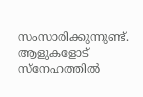സംസാരിക്കുന്നുണ്ട്. ആളുകളോട് സ്നേഹത്തിൽ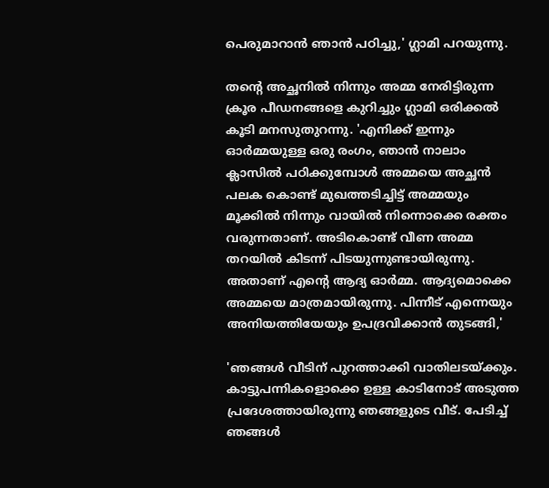പെരുമാറാൻ ഞാൻ പഠിച്ചു,' ഗ്ലാമി പറയുന്നു.

തന്റെ അച്ഛനിൽ നിന്നും അമ്മ നേരിട്ടിരുന്ന ക്രൂര പീഡനങ്ങളെ കുറിച്ചും ഗ്ലാമി ഒരിക്കൽ കൂടി മനസുതുറന്നു. 'എനിക്ക് ഇന്നും ഓർമ്മയുള്ള ഒരു രംഗം, ഞാൻ നാലാം ക്ലാസിൽ പഠിക്കുമ്പോൾ അമ്മയെ അച്ഛൻ പലക കൊണ്ട് മുഖത്തടിച്ചിട്ട് അമ്മയും മൂക്കിൽ നിന്നും വായിൽ നിന്നൊക്കെ രക്തം വരുന്നതാണ്. അടികൊണ്ട് വീണ അമ്മ തറയിൽ കിടന്ന് പിടയുന്നുണ്ടായിരുന്നു. അതാണ് എന്റെ ആദ്യ ഓർമ്മ. ആദ്യമൊക്കെ അമ്മയെ മാത്രമായിരുന്നു. പിന്നീട് എന്നെയും അനിയത്തിയേയും ഉപദ്രവിക്കാൻ തുടങ്ങി,'

'ഞങ്ങൾ വീടിന് പുറത്താക്കി വാതിലടയ്ക്കും. കാട്ടുപന്നികളൊക്കെ ഉള്ള കാടിനോട് അടുത്ത പ്രദേശത്തായിരുന്നു ഞങ്ങളുടെ വീട്. പേടിച്ച് ഞങ്ങൾ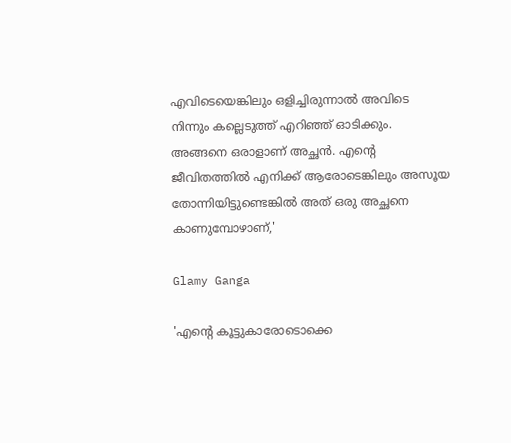എവിടെയെങ്കിലും ഒളിച്ചിരുന്നാൽ അവിടെ നിന്നും കല്ലെടുത്ത് എറിഞ്ഞ് ഓടിക്കും. അങ്ങനെ ഒരാളാണ് അച്ഛൻ. എന്റെ ജീവിതത്തിൽ എനിക്ക് ആരോടെങ്കിലും അസൂയ തോന്നിയിട്ടുണ്ടെങ്കിൽ അത് ഒരു അച്ഛനെ കാണുമ്പോഴാണ്,'

Glamy Ganga

'എന്റെ കൂട്ടുകാരോടൊക്കെ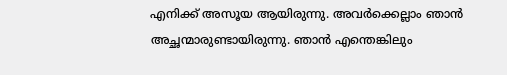എനിക്ക് അസൂയ ആയിരുന്നു. അവർക്കെല്ലാം ഞാൻ അച്ഛന്മാരുണ്ടായിരുന്നു. ഞാൻ എന്തെങ്കിലും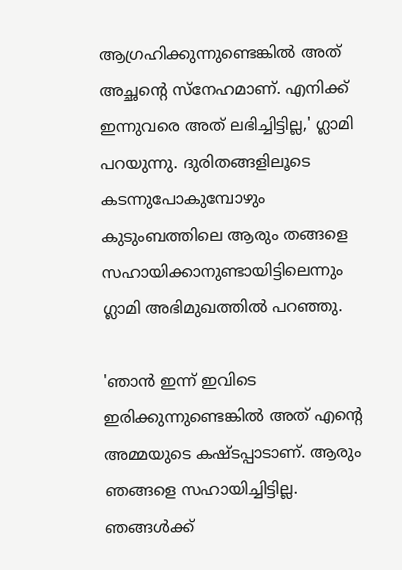ആഗ്രഹിക്കുന്നുണ്ടെങ്കിൽ അത് അച്ഛന്റെ സ്നേഹമാണ്. എനിക്ക് ഇന്നുവരെ അത് ലഭിച്ചിട്ടില്ല,' ഗ്ലാമി പറയുന്നു. ദുരിതങ്ങളിലൂടെ കടന്നുപോകുമ്പോഴും കുടുംബത്തിലെ ആരും തങ്ങളെ സഹായിക്കാനുണ്ടായിട്ടിലെന്നും ഗ്ലാമി അഭിമുഖത്തിൽ പറഞ്ഞു.

'ഞാൻ ഇന്ന് ഇവിടെ ഇരിക്കുന്നുണ്ടെങ്കിൽ അത് എന്റെ അമ്മയുടെ കഷ്ടപ്പാടാണ്. ആരും ഞങ്ങളെ സഹായിച്ചിട്ടില്ല. ഞങ്ങൾക്ക്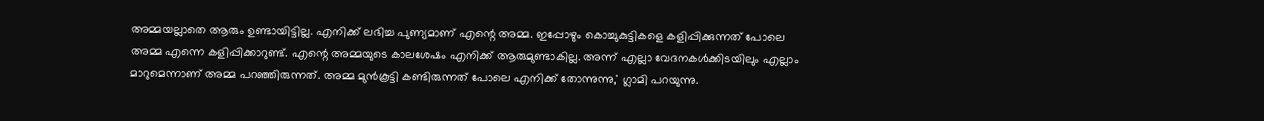അമ്മയല്ലാതെ ആരും ഉണ്ടായിട്ടില്ല. എനിക്ക് ലഭിച്ച പുണ്യമാണ് എന്റെ അമ്മ. ഇപ്പോഴും കൊച്ചുകുട്ടികളെ കളിപ്പിക്കുന്നത് പോലെ അമ്മ എന്നെ കളിപ്പിക്കാറുണ്ട്. എന്റെ അമ്മയുടെ കാലശേഷം എനിക്ക് ആരുമുണ്ടാകില്ല. അന്ന് എല്ലാ വേദനകൾക്കിടയിലും എല്ലാം മാറുമെന്നാണ് അമ്മ പറഞ്ഞിരുന്നത്. അമ്മ മുൻകൂട്ടി കണ്ടിരുന്നത് പോലെ എനിക്ക് തോന്നുന്നു,' ഗ്ലാമി പറയുന്നു.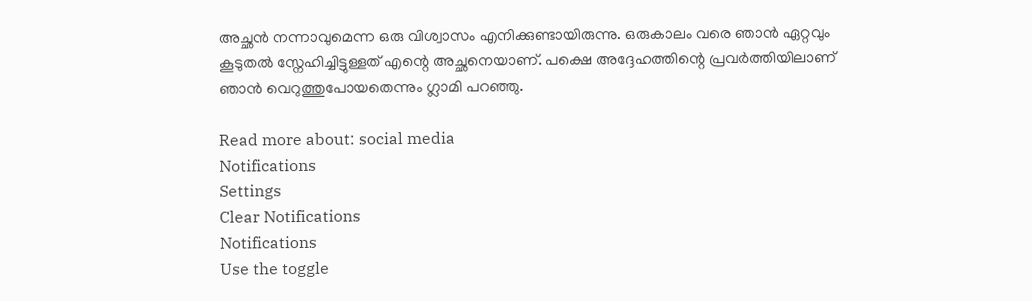അച്ഛൻ നന്നാവുമെന്ന ഒരു വിശ്വാസം എനിക്കുണ്ടായിരുന്നു. ഒരുകാലം വരെ ഞാൻ ഏറ്റവും കൂടുതൽ സ്നേഹിച്ചിട്ടുള്ളത് എന്റെ അച്ഛനെയാണ്. പക്ഷെ അദ്ദേഹത്തിന്റെ പ്രവർത്തിയിലാണ് ഞാൻ വെറുത്തുപോയതെന്നും ഗ്ലാമി പറഞ്ഞു.

Read more about: social media
Notifications
Settings
Clear Notifications
Notifications
Use the toggle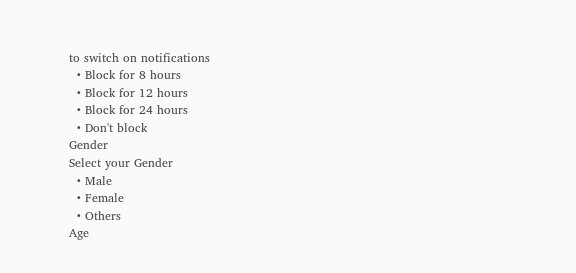to switch on notifications
  • Block for 8 hours
  • Block for 12 hours
  • Block for 24 hours
  • Don't block
Gender
Select your Gender
  • Male
  • Female
  • Others
Age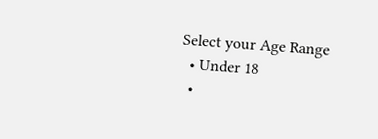Select your Age Range
  • Under 18
  •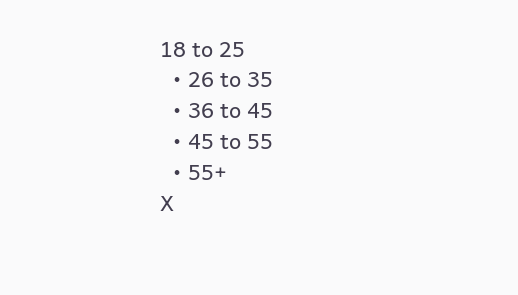18 to 25
  • 26 to 35
  • 36 to 45
  • 45 to 55
  • 55+
X